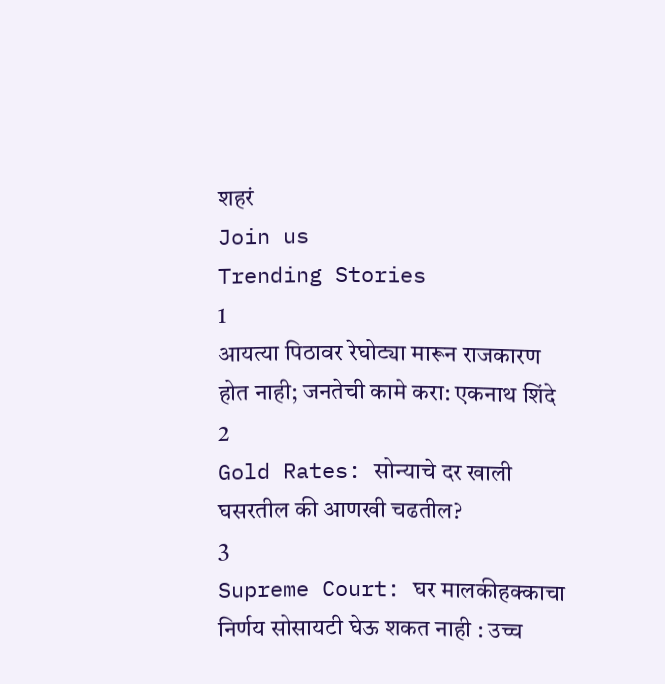शहरं
Join us
Trending Stories
1
आयत्या पिठावर रेघोट्या मारून राजकारण होत नाही; जनतेची कामे करा: एकनाथ शिंदे
2
Gold Rates: सोन्याचे दर खाली घसरतील की आणखी चढतील?
3
Supreme Court: घर मालकीहक्काचा निर्णय सोसायटी घेऊ शकत नाही : उच्च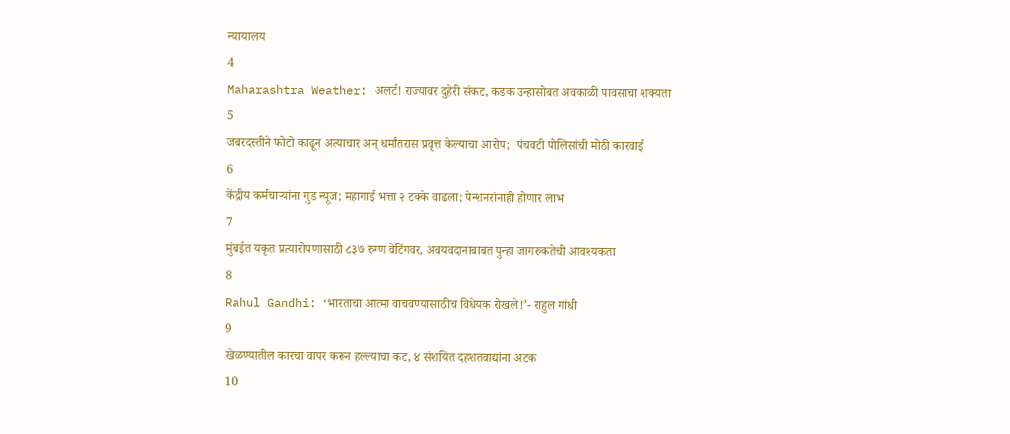न्यायालय
4
Maharashtra Weather: अलर्ट! राज्यावर दुहेरी संकट, कडक उन्हासोबत अवकाळी पावसाचा शक्यता
5
जबरदस्तीने फोटो काढून अत्याचार अन् धर्मांतरास प्रवृत्त केल्याचा आरोप;  पंचवटी पोलिसांची मोठी कारवाई
6
केंद्रीय कर्मचाऱ्यांना गुड न्यूज; महागाई भत्ता २ टक्के वाढला; पेन्शनरांनाही होणार लाभ
7
मुंबईत यकृत प्रत्यारोपणासाठी ८३७ रुग्ण वेटिंगवर, अवयवदानाबाबत पुन्हा जागरुकतेची आवश्यकता
8
Rahul Gandhi: ‘भारताचा आत्मा वाचवण्यासाठीच विधेयक रोखले!’- राहुल गांधी
9
खेळण्यातील कारचा वापर करून हल्ल्याचा कट, ४ संशयित दहशतवाद्यांना अटक
10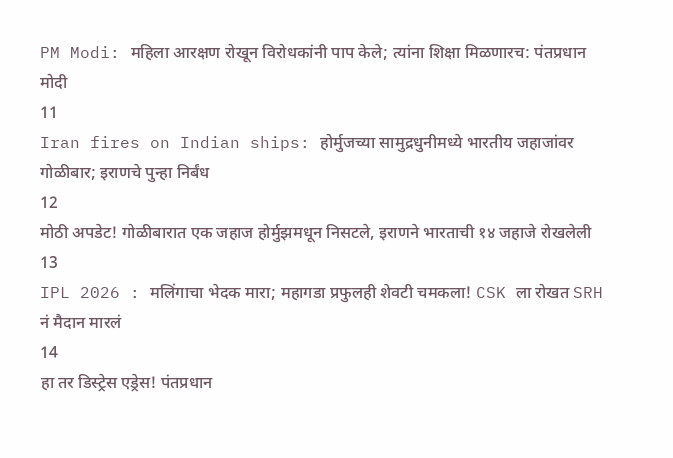PM Modi: महिला आरक्षण रोखून विरोधकांनी पाप केले; त्यांना शिक्षा मिळणारच: पंतप्रधान मोदी
11
Iran fires on Indian ships: होर्मुजच्या सामुद्रधुनीमध्ये भारतीय जहाजांवर गोळीबार; इराणचे पुन्हा निर्बंध
12
मोठी अपडेट! गोळीबारात एक जहाज होर्मुझमधून निसटले, इराणने भारताची १४ जहाजे रोखलेली
13
IPL 2026 : मलिंगाचा भेदक मारा; महागडा प्रफुलही शेवटी चमकला! CSK ला रोखत SRH नं मैदान मारलं
14
हा तर डिस्ट्रेस एड्रेस! पंतप्रधान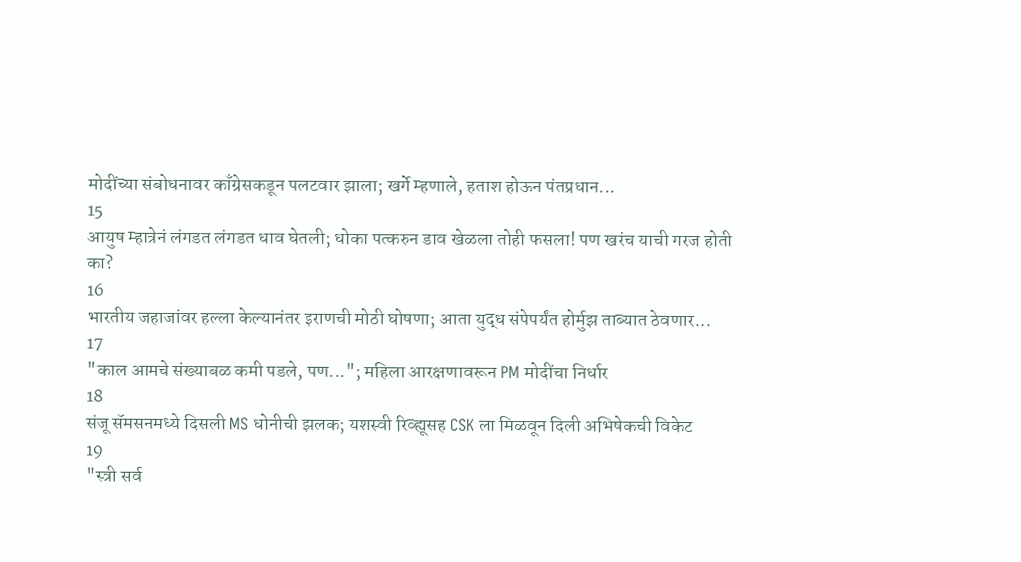मोदींच्या संबोधनावर काँग्रेसकडून पलटवार झाला; खर्गे म्हणाले, हताश होऊन पंतप्रधान...
15
आयुष म्हात्रेनं लंगडत लंगडत धाव घेतली; धोका पत्करुन डाव खेळला तोही फसला! पण खरंच याची गरज होती का?
16
भारतीय जहाजांवर हल्ला केल्यानंतर इराणची मोठी घोषणा; आता युद्ध संपेपर्यंत होर्मुझ ताब्यात ठेवणार...
17
"काल आमचे संख्याबळ कमी पडले, पण..."; महिला आरक्षणावरून PM मोदींचा निर्धार
18
संजू सॅमसनमध्ये दिसली MS धोनीची झलक; यशस्वी रिव्ह्यूसह CSK ला मिळवून दिली अभिषेकची विकेट
19
"स्त्री सर्व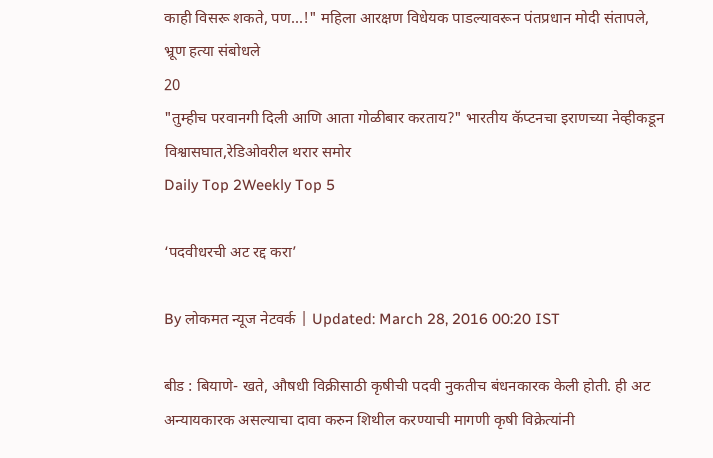काही विसरू शकते, पण...!" महिला आरक्षण विधेयक पाडल्यावरून पंतप्रधान मोदी संतापले, भ्रूण हत्या संबोधले
20
"तुम्हीच परवानगी दिली आणि आता गोळीबार करताय?" भारतीय कॅप्टनचा इराणच्या नेव्हीकडून विश्वासघात,रेडिओवरील थरार समोर
Daily Top 2Weekly Top 5

‘पदवीधरची अट रद्द करा’

By लोकमत न्यूज नेटवर्क | Updated: March 28, 2016 00:20 IST

बीड : बियाणे- खते, औषधी विक्रीसाठी कृषीची पदवी नुकतीच बंधनकारक केली होती. ही अट अन्यायकारक असल्याचा दावा करुन शिथील करण्याची मागणी कृषी विक्रेत्यांनी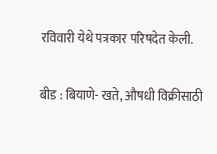रविवारी येथे पत्रकार परिषदेत केली.

बीड : बियाणे- खते, औषधी विक्रीसाठी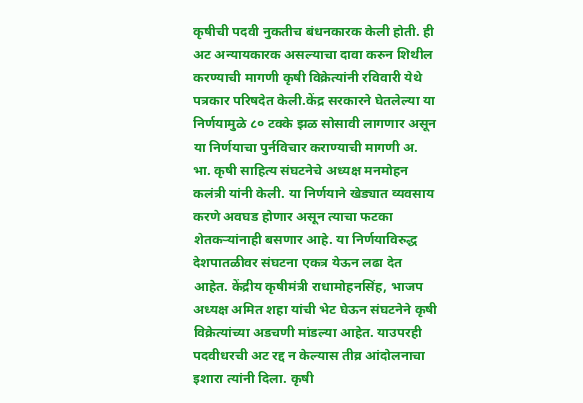कृषीची पदवी नुकतीच बंधनकारक केली होती. ही अट अन्यायकारक असल्याचा दावा करुन शिथील करण्याची मागणी कृषी विक्रेत्यांनी रविवारी येथे पत्रकार परिषदेत केली.केंद्र सरकारने घेतलेल्या या निर्णयामुळे ८० टक्के झळ सोसावी लागणार असून या निर्णयाचा पुर्नविचार कराण्याची मागणी अ. भा. कृषी साहित्य संघटनेचे अध्यक्ष मनमोहन कलंत्री यांनी केली. या निर्णयाने खेड्यात व्यवसाय करणे अवघड होणार असून त्याचा फटका शेतकऱ्यांनाही बसणार आहे. या निर्णयाविरुद्ध देशपातळीवर संघटना एकत्र येऊन लढा देत आहेत. केंद्रीय कृषीमंत्री राधामोहनसिंह, भाजप अध्यक्ष अमित शहा यांची भेट घेऊन संघटनेने कृषी विक्रेत्यांच्या अडचणी मांडल्या आहेत. याउपरही पदवीधरची अट रद्द न केल्यास तीव्र आंदोलनाचा इशारा त्यांनी दिला. कृषी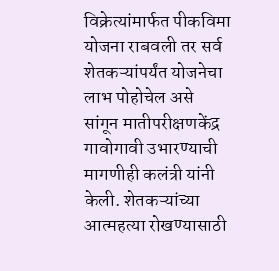विक्रेत्यांमार्फत पीकविमा योजना राबवली तर सर्व शेतकऱ्यांपर्यंत योजनेचा लाभ पोहोचेल असे सांगून मातीपरीक्षणकेंद्र गावोगावी उभारण्याची मागणीही कलंत्री यांनी केली. शेतकऱ्यांच्या आत्महत्या रोखण्यासाठी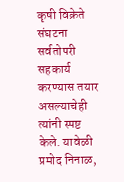कृषी विक्रेते संघटना सर्वतोपरी सहकार्य करण्यास तयार असल्याचेही त्यांनी स्पष्ट केले. यावेळी प्रमोद निनाळ,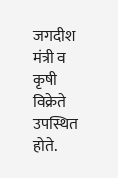जगदीश मंत्री व कृषी विक्रेते उपस्थित होते.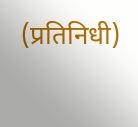(प्रतिनिधी)